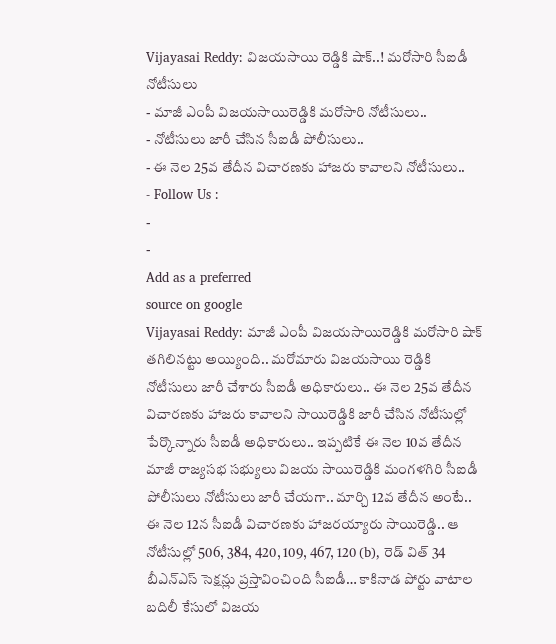Vijayasai Reddy: విజయసాయి రెడ్డికి షాక్..! మరోసారి సీఐడీ నోటీసులు
- మాజీ ఎంపీ విజయసాయిరెడ్డికి మరోసారి నోటీసులు..
- నోటీసులు జారీ చేసిన సీఐడీ పోలీసులు..
- ఈ నెల 25వ తేదీన విచారణకు హాజరు కావాలని నోటీసులు..
- Follow Us :
-
-
Add as a preferred
source on google
Vijayasai Reddy: మాజీ ఎంపీ విజయసాయిరెడ్డికి మరోసారి షాక్ తగిలినట్టు అయ్యింది.. మరోమారు విజయసాయి రెడ్డికి నోటీసులు జారీ చేశారు సీఐడీ అధికారులు.. ఈ నెల 25వ తేదీన విచారణకు హాజరు కావాలని సాయిరెడ్డికి జారీ చేసిన నోటీసుల్లో పేర్కొన్నారు సీఐడీ అధికారులు.. ఇప్పటికే ఈ నెల 10వ తేదీన మాజీ రాజ్యసభ సభ్యులు విజయ సాయిరెడ్డికి మంగళగిరి సీఐడీ పోలీసులు నోటీసులు జారీ చేయగా.. మార్చి 12వ తేదీన అంటే.. ఈ నెల 12న సీఐడీ విచారణకు హాజరయ్యారు సాయిరెడ్డి.. ఆ నోటీసుల్లో 506, 384, 420, 109, 467, 120 (b), రెడ్ విత్ 34 బీఎన్ఎస్ సెక్షన్లు ప్రస్తావించింది సీఐడీ… కాకినాడ పోర్టు వాటాల బదిలీ కేసులో విజయ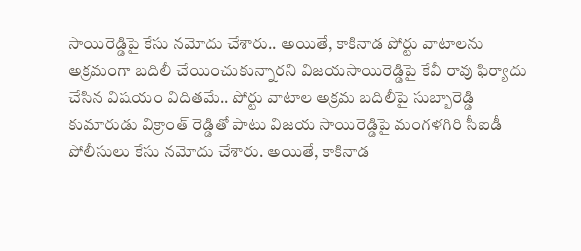సాయిరెడ్డిపై కేసు నమోదు చేశారు.. అయితే, కాకినాడ పోర్టు వాటాలను అక్రమంగా బదిలీ చేయించుకున్నారని విజయసాయిరెడ్డిపై కేవీ రావు ఫిర్యాదు చేసిన విషయం విదితమే.. పోర్టు వాటాల అక్రమ బదిలీపై సుబ్బారెడ్డి కుమారుడు విక్రాంత్ రెడ్డితో పాటు విజయ సాయిరెడ్డిపై మంగళగిరి సీఐడీ పోలీసులు కేసు నమోదు చేశారు. అయితే, కాకినాడ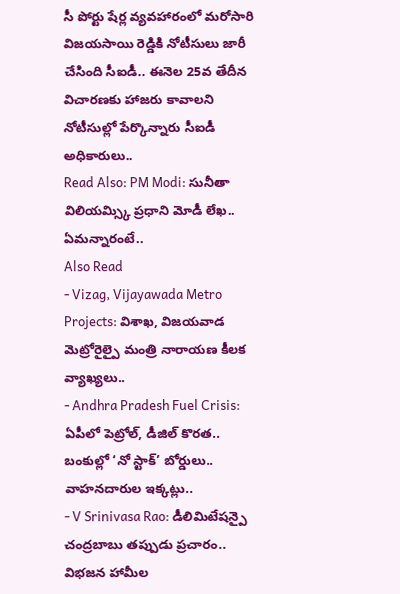సీ పోర్టు షేర్ల వ్యవహారంలో మరోసారి విజయసాయి రెడ్డికి నోటీసులు జారీ చేసింది సీఐడీ.. ఈనెల 25వ తేదీన విచారణకు హాజరు కావాలని నోటీసుల్లో పేర్కొన్నారు సీఐడీ అధికారులు..
Read Also: PM Modi: సునీతా విలియమ్స్కి ప్రధాని మోడీ లేఖ.. ఏమన్నారంటే..
Also Read
- Vizag, Vijayawada Metro Projects: విశాఖ, విజయవాడ మెట్రోరైల్పై మంత్రి నారాయణ కీలక వ్యాఖ్యలు..
- Andhra Pradesh Fuel Crisis: ఏపీలో పెట్రోల్, డీజిల్ కొరత.. బంకుల్లో ‘నో స్టాక్’ బోర్డులు.. వాహనదారుల ఇక్కట్లు..
- V Srinivasa Rao: డీలిమిటేషన్పై చంద్రబాబు తప్పుడు ప్రచారం.. విభజన హామీల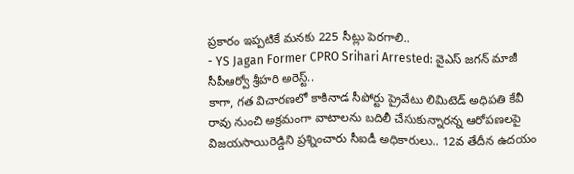ప్రకారం ఇప్పటికే మనకు 225 సీట్లు పెరగాలి..
- YS Jagan Former CPRO Srihari Arrested: వైఎస్ జగన్ మాజీ సీపీఆర్వో శ్రీహరి అరెస్ట్..
కాగా, గత విచారణలో కాకినాడ సీపోర్టు ప్రైవేటు లిమిటెడ్ అధిపతి కేవీ రావు నుంచి అక్రమంగా వాటాలను బదిలీ చేసుకున్నారన్న ఆరోపణలపై విజయసాయిరెడ్డిని ప్రశ్నించారు సీఐడీ అధికారులు.. 12వ తేదీన ఉదయం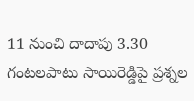11 నుంచి దాదాపు 3.30 గంటలపాటు సాయిరెడ్డిపై ప్రశ్నల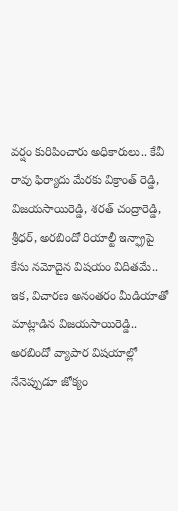వర్షం కురిపించారు అధికారులు.. కేవీ రావు ఫిర్యాదు మేరకు విక్రాంత్ రెడ్డి, విజయసాయిరెడ్డి, శరత్ చంద్రారెడ్డి, శ్రీధర్, అరబిందో రియాల్టీ ఇన్ఫ్రాపై కేసు నమోదైన విషయం విదితమే.. ఇక, విచారణ అనంతరం మీడియాతో మాట్లాడిన విజయసాయిరెడ్డి.. అరబిందో వ్యాపార విషయాల్లో నేనెప్పుడూ జోక్యం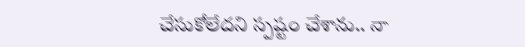చేసుకోలేదని స్పష్టం చేశాను.. నా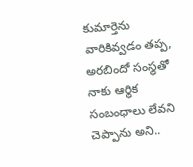కుమార్తెను వారికివ్వడం తప్ప, అరబిందో సంస్థతో నాకు ఆర్థిక సంబంధాలు లేవని చెప్పాను అని..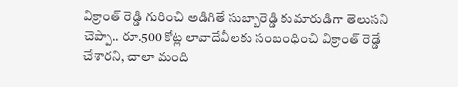విక్రాంత్ రెడ్డి గురించి అడిగితే సుబ్బారెడ్డి కుమారుడిగా తెలుసని చెప్పా.. రూ.500 కోట్ల లావాదేవీలకు సంబంధించి విక్రాంత్ రెడ్డే చేశారని, చాలా మంది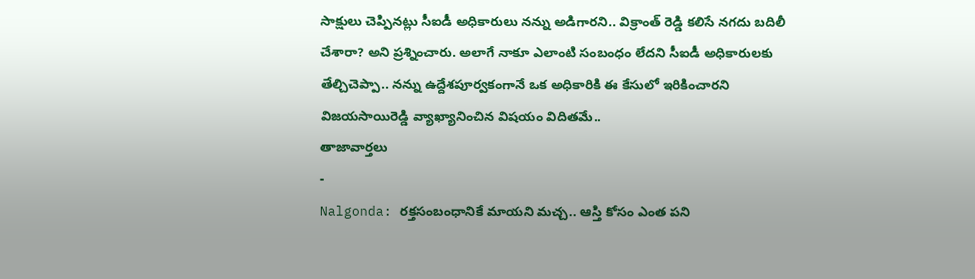సాక్షులు చెప్పినట్లు సీఐడీ అధికారులు నన్ను అడిగారని.. విక్రాంత్ రెడ్డి కలిసే నగదు బదిలీ చేశారా? అని ప్రశ్నించారు. అలాగే నాకూ ఎలాంటి సంబంధం లేదని సీఐడీ అధికారులకు తేల్చిచెప్పా.. నన్ను ఉద్దేశపూర్వకంగానే ఒక అధికారికి ఈ కేసులో ఇరికించారని విజయసాయిరెడ్డి వ్యాఖ్యానించిన విషయం విదితమే..
తాజావార్తలు
-
Nalgonda: రక్తసంబంధానికే మాయని మచ్చ.. ఆస్తి కోసం ఎంత పని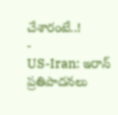చేశారంటే..!
-
US-Iran: ఇరాన్ ప్రతిపాదనలు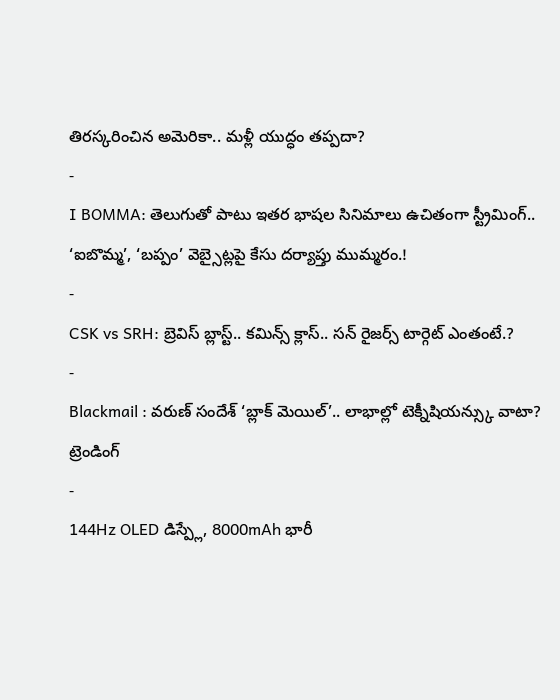తిరస్కరించిన అమెరికా.. మళ్లీ యుద్ధం తప్పదా?
-
I BOMMA: తెలుగుతో పాటు ఇతర భాషల సినిమాలు ఉచితంగా స్ట్రీమింగ్.. ‘ఐబొమ్మ’, ‘బప్పం’ వెబ్సైట్లపై కేసు దర్యాప్తు ముమ్మరం.!
-
CSK vs SRH: బ్రెవిస్ బ్లాస్ట్.. కమిన్స్ క్లాస్.. సన్ రైజర్స్ టార్గెట్ ఎంతంటే.?
-
Blackmail : వరుణ్ సందేశ్ ‘బ్లాక్ మెయిల్’.. లాభాల్లో టెక్నీషియన్స్కు వాటా?
ట్రెండింగ్
-
144Hz OLED డిస్ప్లే, 8000mAh భారీ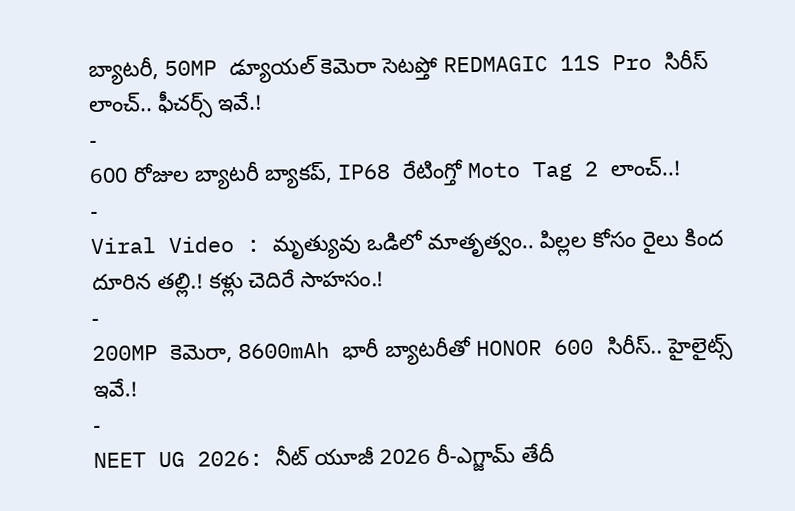బ్యాటరీ, 50MP డ్యూయల్ కెమెరా సెటప్తో REDMAGIC 11S Pro సిరీస్ లాంచ్.. ఫీచర్స్ ఇవే.!
-
600 రోజుల బ్యాటరీ బ్యాకప్, IP68 రేటింగ్తో Moto Tag 2 లాంచ్..!
-
Viral Video : మృత్యువు ఒడిలో మాతృత్వం.. పిల్లల కోసం రైలు కింద దూరిన తల్లి.! కళ్లు చెదిరే సాహసం.!
-
200MP కెమెరా, 8600mAh భారీ బ్యాటరీతో HONOR 600 సిరీస్.. హైలైట్స్ ఇవే.!
-
NEET UG 2026: నీట్ యూజీ 2026 రీ-ఎగ్జామ్ తేదీ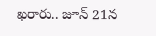ఖరారు.. జూన్ 21న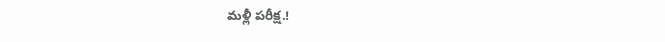మళ్లీ పరీక్ష.!